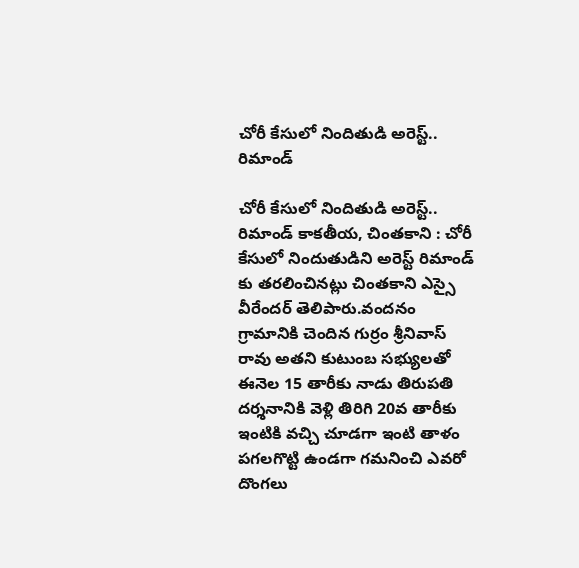చోరీ కేసులో నిందితుడి అరెస్ట్.. రిమాండ్

చోరీ కేసులో నిందితుడి అరెస్ట్.. రిమాండ్ కాకతీయ, చింతకాని : చోరీ కేసులో నిందుతుడిని అరెస్ట్ రిమాండ్ కు తరలించినట్లు చింతకాని ఎస్సై వీరేందర్ తెలిపారు.వందనం గ్రామానికి చెందిన గుర్రం శ్రీనివాస్ రావు అతని కుటుంబ సభ్యులతో ఈనెల 15 తారీకు నాడు తిరుపతి దర్శనానికి వెళ్లి తిరిగి 20వ తారీకు ఇంటికి వచ్చి చూడగా ఇంటి తాళం పగలగొట్టి ఉండగా గమనించి ఎవరో దొంగలు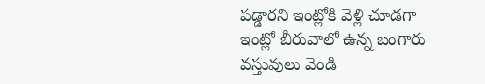పడ్డారని ఇంట్లోకి వెళ్లి చూడగా ఇంట్లో బీరువాలో ఉన్న బంగారు వస్తువులు వెండి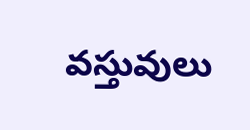వస్తువులు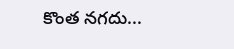కొంత నగదు...